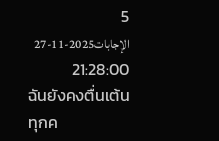5 الإجابات2025-11-27 21:28:00
ฉันยังคงตื่นเต้นทุกค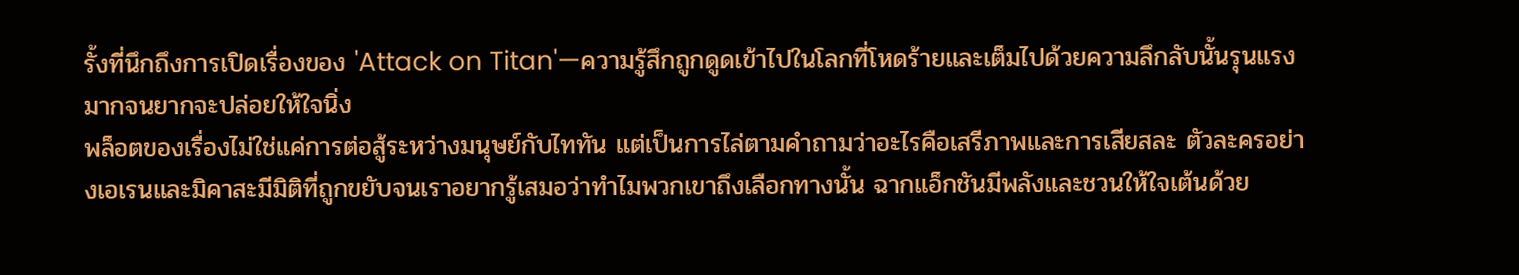รั้งที่นึกถึงการเปิดเรื่องของ 'Attack on Titan'—ความรู้สึกถูกดูดเข้าไปในโลกที่โหดร้ายและเต็มไปด้วยความลึกลับนั้นรุนแรงมากจนยากจะปล่อยให้ใจนิ่ง
พล็อตของเรื่องไม่ใช่แค่การต่อสู้ระหว่างมนุษย์กับไททัน แต่เป็นการไล่ตามคำถามว่าอะไรคือเสรีภาพและการเสียสละ ตัวละครอย่างเอเรนและมิคาสะมีมิติที่ถูกขยับจนเราอยากรู้เสมอว่าทำไมพวกเขาถึงเลือกทางนั้น ฉากแอ็กชันมีพลังและชวนให้ใจเต้นด้วย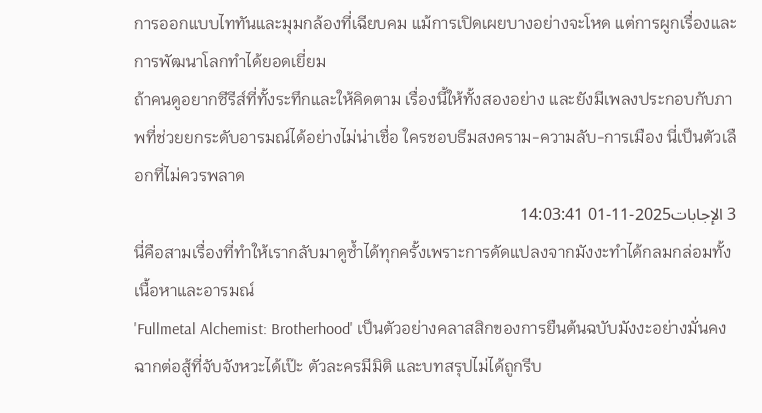การออกแบบไททันและมุมกล้องที่เฉียบคม แม้การเปิดเผยบางอย่างจะโหด แต่การผูกเรื่องและการพัฒนาโลกทำได้ยอดเยี่ยม
ถ้าคนดูอยากซีรีส์ที่ทั้งระทึกและให้คิดตาม เรื่องนี้ให้ทั้งสองอย่าง และยังมีเพลงประกอบกับภาพที่ช่วยยกระดับอารมณ์ได้อย่างไม่น่าเชื่อ ใครชอบธีมสงคราม-ความลับ-การเมือง นี่เป็นตัวเลือกที่ไม่ควรพลาด
3 الإجابات2025-11-01 14:03:41
นี่คือสามเรื่องที่ทำให้เรากลับมาดูซ้ำได้ทุกครั้งเพราะการดัดแปลงจากมังงะทำได้กลมกล่อมทั้งเนื้อหาและอารมณ์
'Fullmetal Alchemist: Brotherhood' เป็นตัวอย่างคลาสสิกของการยืนต้นฉบับมังงะอย่างมั่นคง ฉากต่อสู้ที่จับจังหวะได้เป๊ะ ตัวละครมีมิติ และบทสรุปไม่ได้ถูกรีบ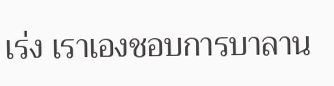เร่ง เราเองชอบการบาลาน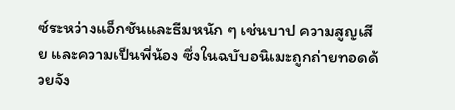ซ์ระหว่างแอ็กชันและธีมหนัก ๆ เช่นบาป ความสูญเสีย และความเป็นพี่น้อง ซึ่งในฉบับอนิเมะถูกถ่ายทอดด้วยจัง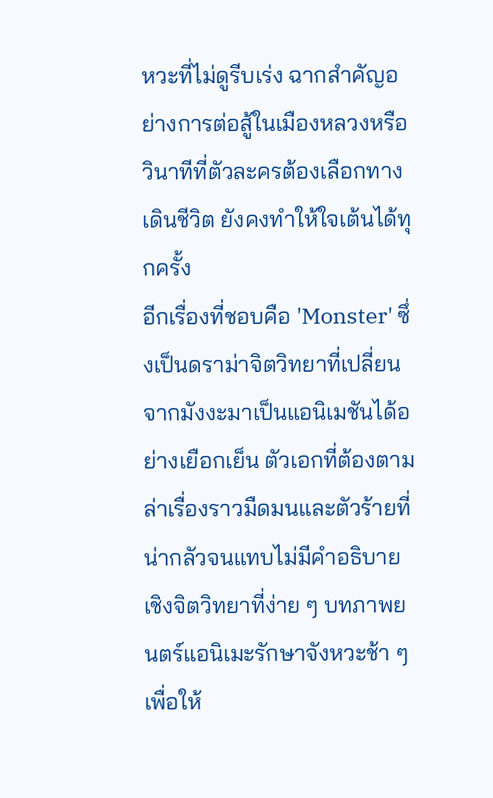หวะที่ไม่ดูรีบเร่ง ฉากสำคัญอย่างการต่อสู้ในเมืองหลวงหรือวินาทีที่ตัวละครต้องเลือกทางเดินชีวิต ยังคงทำให้ใจเต้นได้ทุกครั้ง
อีกเรื่องที่ชอบคือ 'Monster' ซึ่งเป็นดราม่าจิตวิทยาที่เปลี่ยนจากมังงะมาเป็นแอนิเมชันได้อย่างเยือกเย็น ตัวเอกที่ต้องตามล่าเรื่องราวมืดมนและตัวร้ายที่น่ากลัวจนแทบไม่มีคำอธิบายเชิงจิตวิทยาที่ง่าย ๆ บทภาพยนตร์แอนิเมะรักษาจังหวะช้า ๆ เพื่อให้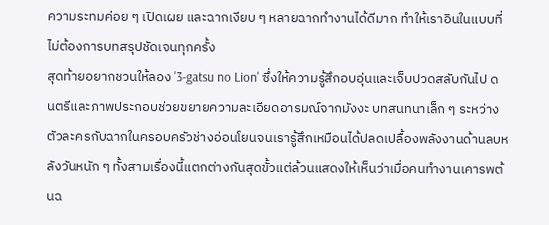ความระทมค่อย ๆ เปิดเผย และฉากเงียบ ๆ หลายฉากทำงานได้ดีมาก ทำให้เราอินในแบบที่ไม่ต้องการบทสรุปชัดเจนทุกครั้ง
สุดท้ายอยากชวนให้ลอง '3-gatsu no Lion' ซึ่งให้ความรู้สึกอบอุ่นและเจ็บปวดสลับกันไป ดนตรีและภาพประกอบช่วยขยายความละเอียดอารมณ์จากมังงะ บทสนทนาเล็ก ๆ ระหว่างตัวละครกับฉากในครอบครัวช่างอ่อนโยนจนเรารู้สึกเหมือนได้ปลดเปลื้องพลังงานด้านลบหลังวันหนัก ๆ ทั้งสามเรื่องนี้แตกต่างกันสุดขั้วแต่ล้วนแสดงให้เห็นว่าเมื่อคนทำงานเคารพต้นฉ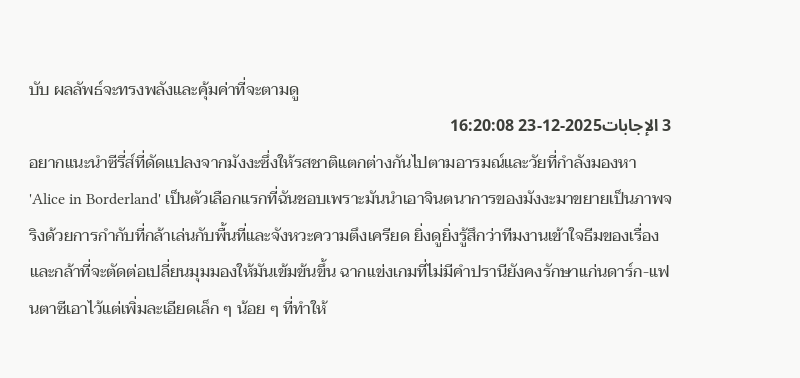บับ ผลลัพธ์จะทรงพลังและคุ้มค่าที่จะตามดู
3 الإجابات2025-12-23 16:20:08
อยากแนะนำซีรี่ส์ที่ดัดแปลงจากมังงะซึ่งให้รสชาติแตกต่างกันไปตามอารมณ์และวัยที่กำลังมองหา
'Alice in Borderland' เป็นตัวเลือกแรกที่ฉันชอบเพราะมันนำเอาจินตนาการของมังงะมาขยายเป็นภาพจริงด้วยการกำกับที่กล้าเล่นกับพื้นที่และจังหวะความตึงเครียด ยิ่งดูยิ่งรู้สึกว่าทีมงานเข้าใจธีมของเรื่องและกล้าที่จะตัดต่อเปลี่ยนมุมมองให้มันเข้มข้นขึ้น ฉากแข่งเกมที่ไม่มีคำปรานียังคงรักษาแก่นดาร์ก-แฟนตาซีเอาไว้แต่เพิ่มละเอียดเล็ก ๆ น้อย ๆ ที่ทำให้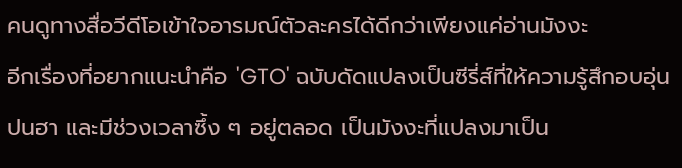คนดูทางสื่อวีดีโอเข้าใจอารมณ์ตัวละครได้ดีกว่าเพียงแค่อ่านมังงะ
อีกเรื่องที่อยากแนะนำคือ 'GTO' ฉบับดัดแปลงเป็นซีรี่ส์ที่ให้ความรู้สึกอบอุ่น ปนฮา และมีช่วงเวลาซึ้ง ๆ อยู่ตลอด เป็นมังงะที่แปลงมาเป็น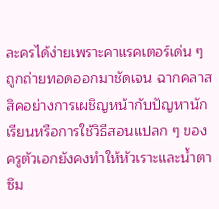ละครได้ง่ายเพราะคาแรคเตอร์เด่น ๆ ถูกถ่ายทอดออกมาชัดเจน ฉากคลาสสิคอย่างการเผชิญหน้ากับปัญหานักเรียนหรือการใช้วิธีสอนแปลก ๆ ของครูตัวเอกยังคงทำให้หัวเราะและน้ำตาซึม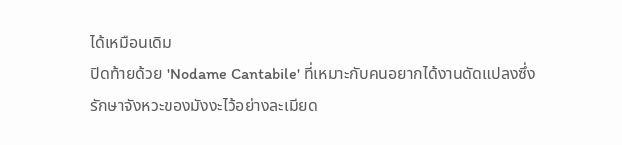ได้เหมือนเดิม
ปิดท้ายด้วย 'Nodame Cantabile' ที่เหมาะกับคนอยากได้งานดัดแปลงซึ่งรักษาจังหวะของมังงะไว้อย่างละเมียด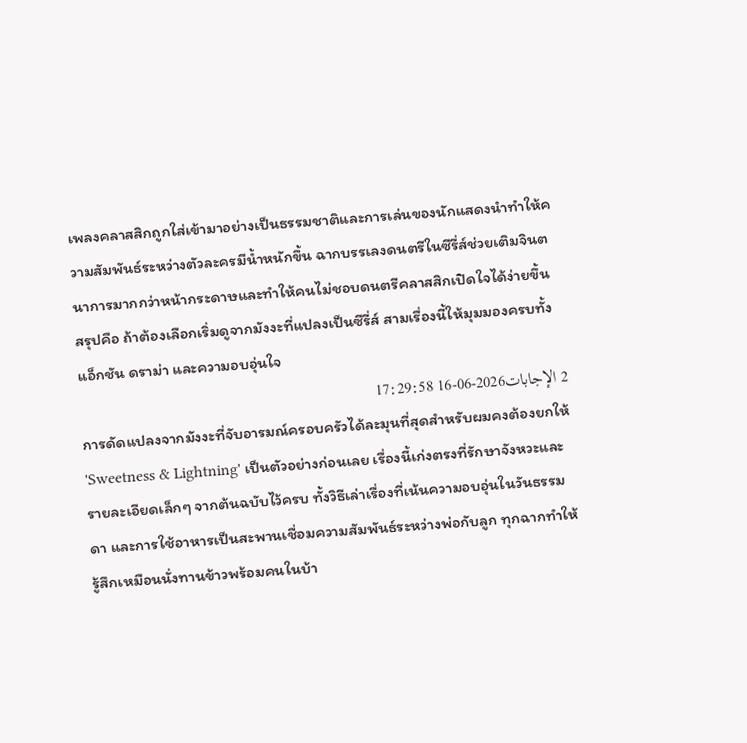เพลงคลาสสิกถูกใส่เข้ามาอย่างเป็นธรรมชาติและการเล่นของนักแสดงนำทำให้ความสัมพันธ์ระหว่างตัวละครมีน้ำหนักขึ้น ฉากบรรเลงดนตรีในซีรี่ส์ช่วยเติมจินตนาการมากกว่าหน้ากระดาษและทำให้คนไม่ชอบดนตรีคลาสสิกเปิดใจได้ง่ายขึ้น สรุปคือ ถ้าต้องเลือกเริ่มดูจากมังงะที่แปลงเป็นซีรี่ส์ สามเรื่องนี้ให้มุมมองครบทั้งแอ็กชัน ดราม่า และความอบอุ่นใจ
2 الإجابات2026-06-16 17:29:58
การดัดแปลงจากมังงะที่จับอารมณ์ครอบครัวได้ละมุนที่สุดสำหรับผมคงต้องยกให้ 'Sweetness & Lightning' เป็นตัวอย่างก่อนเลย เรื่องนี้เก่งตรงที่รักษาจังหวะและรายละเอียดเล็กๆ จากต้นฉบับไว้ครบ ทั้งวิธีเล่าเรื่องที่เน้นความอบอุ่นในวันธรรมดา และการใช้อาหารเป็นสะพานเชื่อมความสัมพันธ์ระหว่างพ่อกับลูก ทุกฉากทำให้รู้สึกเหมือนนั่งทานข้าวพร้อมคนในบ้า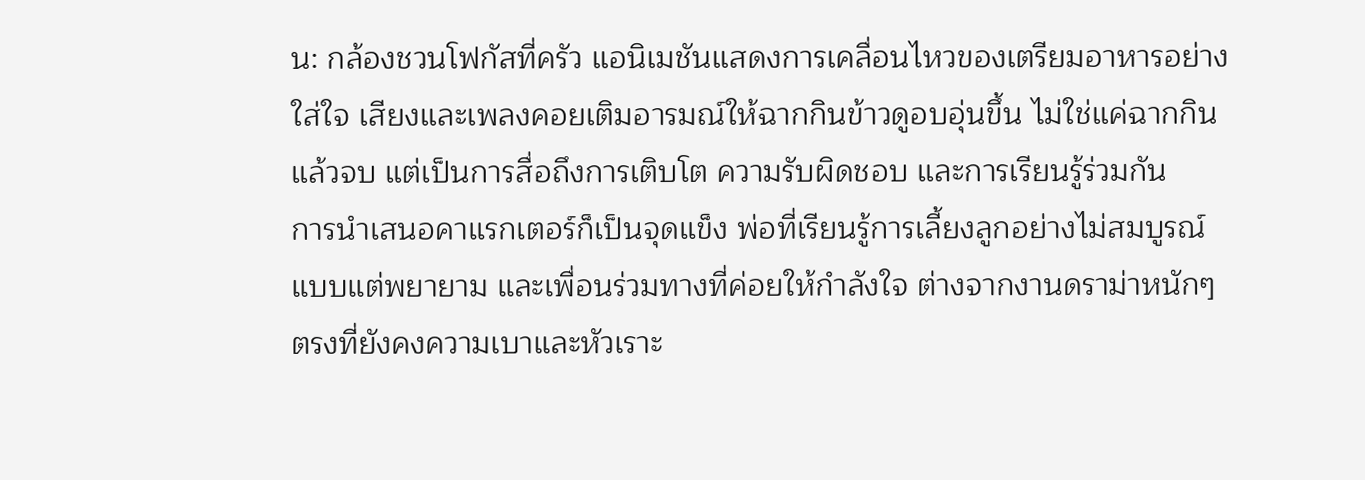น: กล้องชวนโฟกัสที่ครัว แอนิเมชันแสดงการเคลื่อนไหวของเตรียมอาหารอย่างใส่ใจ เสียงและเพลงคอยเติมอารมณ์ให้ฉากกินข้าวดูอบอุ่นขึ้น ไม่ใช่แค่ฉากกินแล้วจบ แต่เป็นการสื่อถึงการเติบโต ความรับผิดชอบ และการเรียนรู้ร่วมกัน
การนำเสนอคาแรกเตอร์ก็เป็นจุดแข็ง พ่อที่เรียนรู้การเลี้ยงลูกอย่างไม่สมบูรณ์แบบแต่พยายาม และเพื่อนร่วมทางที่ค่อยให้กำลังใจ ต่างจากงานดราม่าหนักๆ ตรงที่ยังคงความเบาและหัวเราะ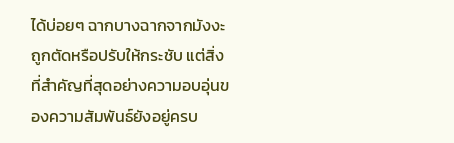ได้บ่อยๆ ฉากบางฉากจากมังงะถูกตัดหรือปรับให้กระชับ แต่สิ่งที่สำคัญที่สุดอย่างความอบอุ่นของความสัมพันธ์ยังอยู่ครบ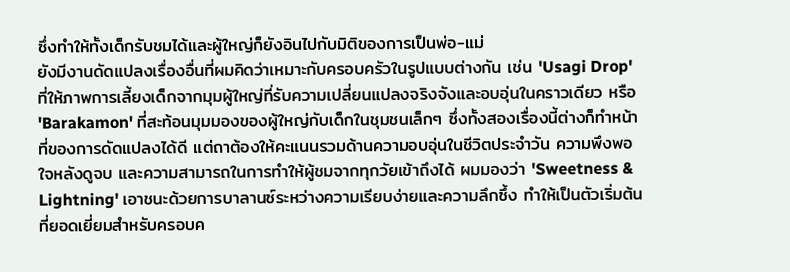ซึ่งทำให้ทั้งเด็กรับชมได้และผู้ใหญ่ก็ยังอินไปกับมิติของการเป็นพ่อ-แม่
ยังมีงานดัดแปลงเรื่องอื่นที่ผมคิดว่าเหมาะกับครอบครัวในรูปแบบต่างกัน เช่น 'Usagi Drop' ที่ให้ภาพการเลี้ยงเด็กจากมุมผู้ใหญ่ที่รับความเปลี่ยนแปลงจริงจังและอบอุ่นในคราวเดียว หรือ 'Barakamon' ที่สะท้อนมุมมองของผู้ใหญ่กับเด็กในชุมชนเล็กๆ ซึ่งทั้งสองเรื่องนี้ต่างก็ทำหน้าที่ของการดัดแปลงได้ดี แต่ถาต้องให้คะแนนรวมด้านความอบอุ่นในชีวิตประจำวัน ความพึงพอใจหลังดูจบ และความสามารถในการทำให้ผู้ชมจากทุกวัยเข้าถึงได้ ผมมองว่า 'Sweetness & Lightning' เอาชนะด้วยการบาลานซ์ระหว่างความเรียบง่ายและความลึกซึ้ง ทำให้เป็นตัวเริ่มต้นที่ยอดเยี่ยมสำหรับครอบค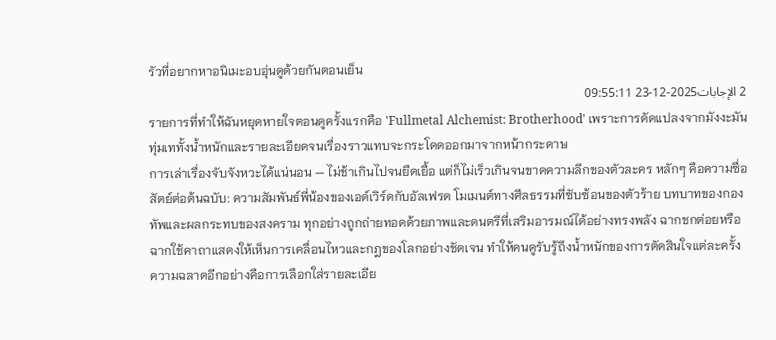รัวที่อยากหาอนิเมะอบอุ่นดูด้วยกันตอนเย็น
2 الإجابات2025-12-23 09:55:11
รายการที่ทำให้ฉันหยุดหายใจตอนดูครั้งแรกคือ 'Fullmetal Alchemist: Brotherhood' เพราะการดัดแปลงจากมังงะมันทุ่มเททั้งน้ำหนักและรายละเอียดจนเรื่องราวแทบจะกระโดดออกมาจากหน้ากระดาษ
การเล่าเรื่องจับจังหวะได้แน่นอน — ไม่ช้าเกินไปจนยืดเยื้อ แต่ก็ไม่เร็วเกินจนขาดความลึกของตัวละคร หลักๆ คือความซื่อสัตย์ต่อต้นฉบับ: ความสัมพันธ์พี่น้องของเอด์เวิร์ดกับอัลเฟรด โมเมนต์ทางศีลธรรมที่ซับซ้อนของตัวร้าย บทบาทของกองทัพและผลกระทบของสงคราม ทุกอย่างถูกถ่ายทอดด้วยภาพและดนตรีที่เสริมอารมณ์ได้อย่างทรงพลัง ฉากชกต่อยหรือฉากใช้คาถาแสดงให้เห็นการเคลื่อนไหวและกฎของโลกอย่างชัดเจน ทำให้คนดูรับรู้ถึงน้ำหนักของการตัดสินใจแต่ละครั้ง
ความฉลาดอีกอย่างคือการเลือกใส่รายละเอีย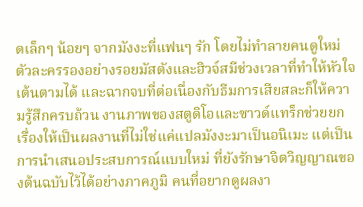ดเล็กๆ น้อยๆ จากมังงะที่แฟนๆ รัก โดยไม่ทำลายคนดูใหม่ ตัวละครรองอย่างรอยมัสตังและฮิวจ์สมีช่วงเวลาที่ทำให้หัวใจเต้นตามได้ และฉากจบที่ต่อเนื่องกับธีมการเสียสละก็ให้ความรู้สึกครบถ้วน งานภาพของสตูดิโอและซาวด์แทร็กช่วยยกเรื่องให้เป็นผลงานที่ไม่ใช่แค่แปลมังงะมาเป็นอนิเมะ แต่เป็นการนำเสนอประสบการณ์แบบใหม่ ที่ยังรักษาจิตวิญญาณของต้นฉบับไว้ได้อย่างภาคภูมิ คนที่อยากดูผลงา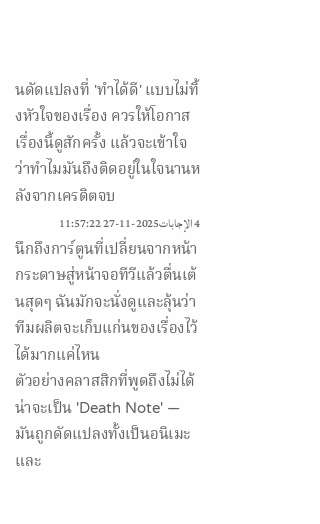นดัดแปลงที่ 'ทำได้ดี' แบบไม่ทิ้งหัวใจของเรื่อง ควรให้โอกาสเรื่องนี้ดูสักครั้ง แล้วจะเข้าใจว่าทำไมมันถึงติดอยู่ในใจนานหลังจากเครดิตจบ
4 الإجابات2025-11-27 11:57:22
นึกถึงการ์ตูนที่เปลี่ยนจากหน้ากระดาษสู่หน้าจอทีวีแล้วตื่นเต้นสุดๆ ฉันมักจะนั่งดูและลุ้นว่าทีมผลิตจะเก็บแก่นของเรื่องไว้ได้มากแค่ไหน
ตัวอย่างคลาสสิกที่พูดถึงไม่ได้น่าจะเป็น 'Death Note' — มันถูกดัดแปลงทั้งเป็นอนิเมะและ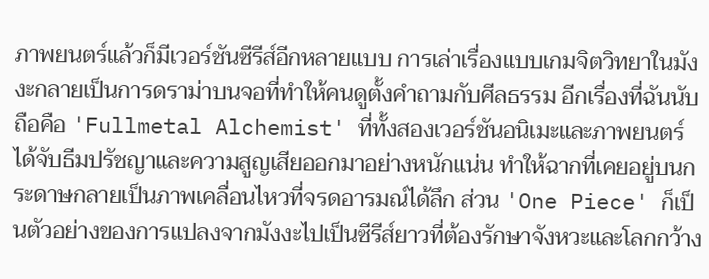ภาพยนตร์แล้วก็มีเวอร์ชันซีรีส์อีกหลายแบบ การเล่าเรื่องแบบเกมจิตวิทยาในมังงะกลายเป็นการดราม่าบนจอที่ทำให้คนดูตั้งคำถามกับศีลธรรม อีกเรื่องที่ฉันนับถือคือ 'Fullmetal Alchemist' ที่ทั้งสองเวอร์ชันอนิเมะและภาพยนตร์ได้จับธีมปรัชญาและความสูญเสียออกมาอย่างหนักแน่น ทำให้ฉากที่เคยอยู่บนกระดาษกลายเป็นภาพเคลื่อนไหวที่จรดอารมณ์ได้ลึก ส่วน 'One Piece' ก็เป็นตัวอย่างของการแปลงจากมังงะไปเป็นซีรีส์ยาวที่ต้องรักษาจังหวะและโลกกว้าง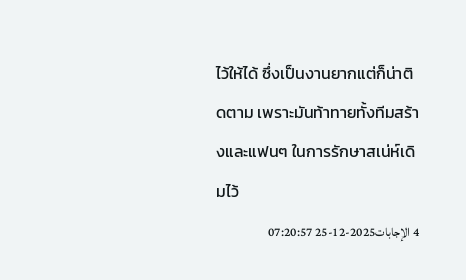ไว้ให้ได้ ซึ่งเป็นงานยากแต่ก็น่าติดตาม เพราะมันท้าทายทั้งทีมสร้างและแฟนๆ ในการรักษาสเน่ห์เดิมไว้
4 الإجابات2025-12-25 07:20:57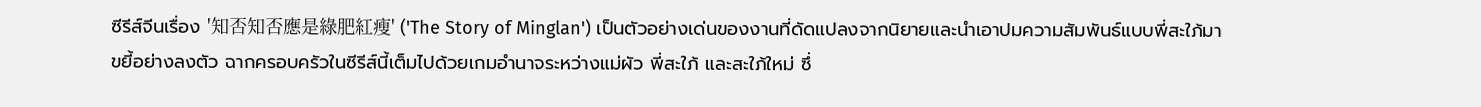ซีรีส์จีนเรื่อง '知否知否應是綠肥紅瘦' ('The Story of Minglan') เป็นตัวอย่างเด่นของงานที่ดัดแปลงจากนิยายและนำเอาปมความสัมพันธ์แบบพี่สะใภ้มาขยี้อย่างลงตัว ฉากครอบครัวในซีรีส์นี้เต็มไปด้วยเกมอำนาจระหว่างแม่ผัว พี่สะใภ้ และสะใภ้ใหม่ ซึ่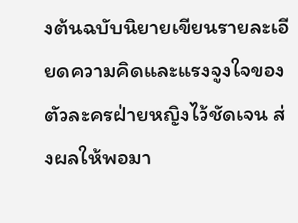งต้นฉบับนิยายเขียนรายละเอียดความคิดและแรงจูงใจของตัวละครฝ่ายหญิงไว้ชัดเจน ส่งผลให้พอมา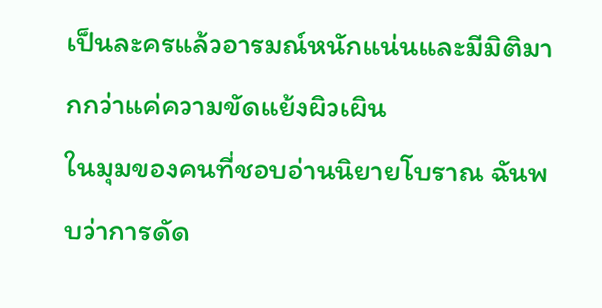เป็นละครแล้วอารมณ์หนักแน่นและมีมิติมากกว่าแค่ความขัดแย้งผิวเผิน
ในมุมของคนที่ชอบอ่านนิยายโบราณ ฉันพบว่าการดัด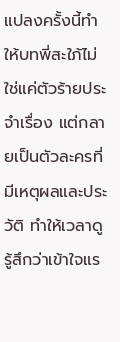แปลงครั้งนี้ทำให้บทพี่สะใภ้ไม่ใช่แค่ตัวร้ายประจำเรื่อง แต่กลายเป็นตัวละครที่มีเหตุผลและประวัติ ทำให้เวลาดูรู้สึกว่าเข้าใจแร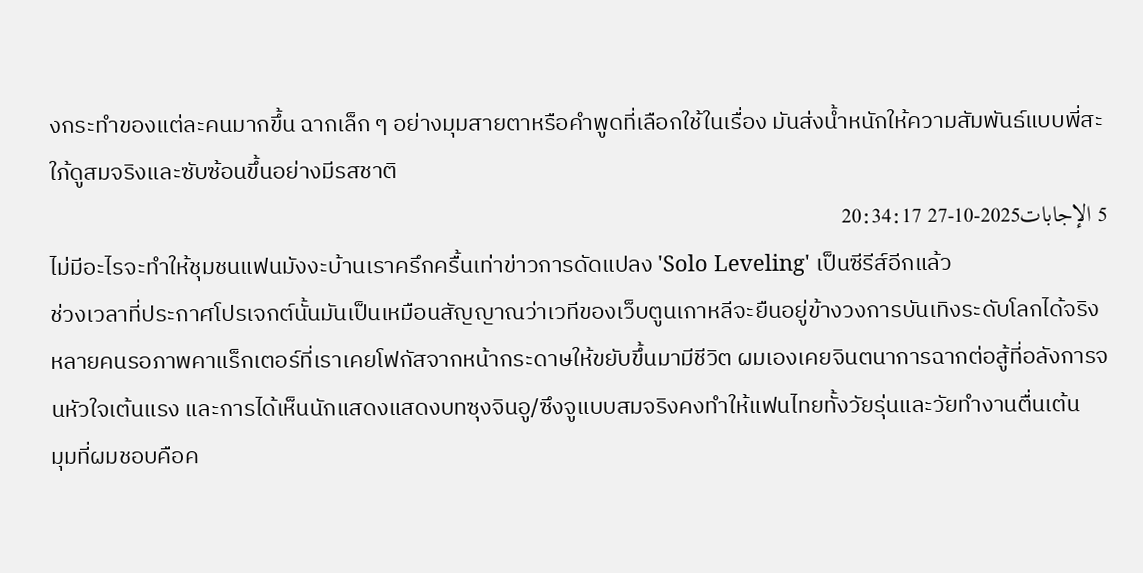งกระทำของแต่ละคนมากขึ้น ฉากเล็ก ๆ อย่างมุมสายตาหรือคำพูดที่เลือกใช้ในเรื่อง มันส่งน้ำหนักให้ความสัมพันธ์แบบพี่สะใภ้ดูสมจริงและซับซ้อนขึ้นอย่างมีรสชาติ
5 الإجابات2025-10-27 20:34:17
ไม่มีอะไรจะทำให้ชุมชนแฟนมังงะบ้านเราครึกครื้นเท่าข่าวการดัดแปลง 'Solo Leveling' เป็นซีรีส์อีกแล้ว
ช่วงเวลาที่ประกาศโปรเจกต์นั้นมันเป็นเหมือนสัญญาณว่าเวทีของเว็บตูนเกาหลีจะยืนอยู่ข้างวงการบันเทิงระดับโลกได้จริง หลายคนรอภาพคาแร็กเตอร์ที่เราเคยโฟกัสจากหน้ากระดาษให้ขยับขึ้นมามีชีวิต ผมเองเคยจินตนาการฉากต่อสู้ที่อลังการจนหัวใจเต้นแรง และการได้เห็นนักแสดงแสดงบทซุงจินอู/ซึงจูแบบสมจริงคงทำให้แฟนไทยทั้งวัยรุ่นและวัยทำงานตื่นเต้น
มุมที่ผมชอบคือค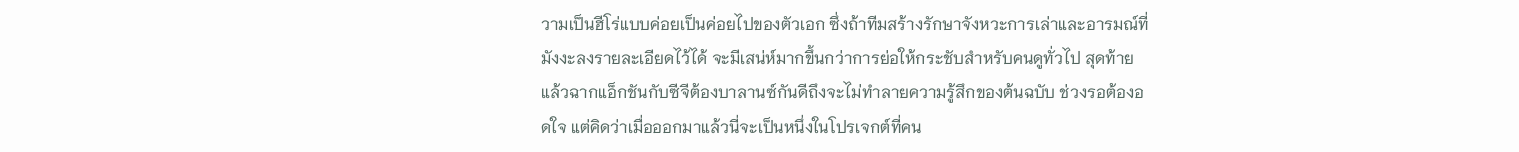วามเป็นฮีโร่แบบค่อยเป็นค่อยไปของตัวเอก ซึ่งถ้าทีมสร้างรักษาจังหวะการเล่าและอารมณ์ที่มังงะลงรายละเอียดไว้ได้ จะมีเสน่ห์มากขึ้นกว่าการย่อให้กระชับสำหรับคนดูทั่วไป สุดท้ายแล้วฉากแอ็กชันกับซีจีต้องบาลานซ์กันดีถึงจะไม่ทำลายความรู้สึกของต้นฉบับ ช่วงรอต้องอดใจ แต่คิดว่าเมื่อออกมาแล้วนี่จะเป็นหนึ่งในโปรเจกต์ที่คน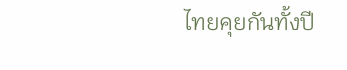ไทยคุยกันทั้งปี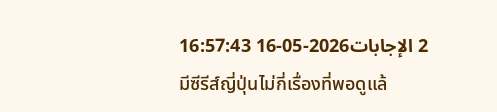2 الإجابات2026-05-16 16:57:43
มีซีรีส์ญี่ปุ่นไม่กี่เรื่องที่พอดูแล้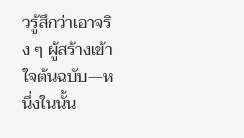วรู้สึกว่าเอาจริง ๆ ผู้สร้างเข้าใจต้นฉบับ—หนึ่งในนั้น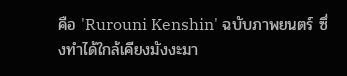คือ 'Rurouni Kenshin' ฉบับภาพยนตร์ ซึ่งทำได้ใกล้เคียงมังงะมา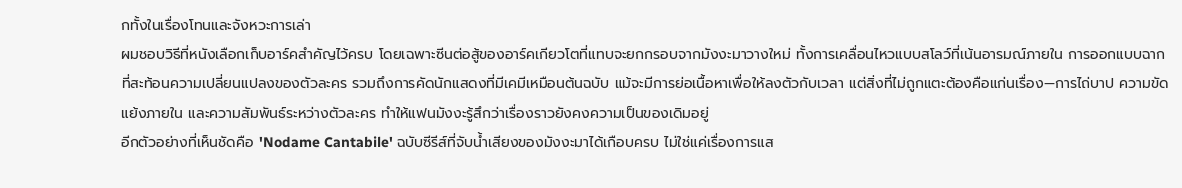กทั้งในเรื่องโทนและจังหวะการเล่า
ผมชอบวิธีที่หนังเลือกเก็บอาร์คสำคัญไว้ครบ โดยเฉพาะซีนต่อสู้ของอาร์คเกียวโตที่แทบจะยกกรอบจากมังงะมาวางใหม่ ทั้งการเคลื่อนไหวแบบสโลว์ที่เน้นอารมณ์ภายใน การออกแบบฉากที่สะท้อนความเปลี่ยนแปลงของตัวละคร รวมถึงการคัดนักแสดงที่มีเคมีเหมือนต้นฉบับ แม้จะมีการย่อเนื้อหาเพื่อให้ลงตัวกับเวลา แต่สิ่งที่ไม่ถูกแตะต้องคือแก่นเรื่อง—การไถ่บาป ความขัดแย้งภายใน และความสัมพันธ์ระหว่างตัวละคร ทำให้แฟนมังงะรู้สึกว่าเรื่องราวยังคงความเป็นของเดิมอยู่
อีกตัวอย่างที่เห็นชัดคือ 'Nodame Cantabile' ฉบับซีรีส์ที่จับน้ำเสียงของมังงะมาได้เกือบครบ ไม่ใช่แค่เรื่องการแส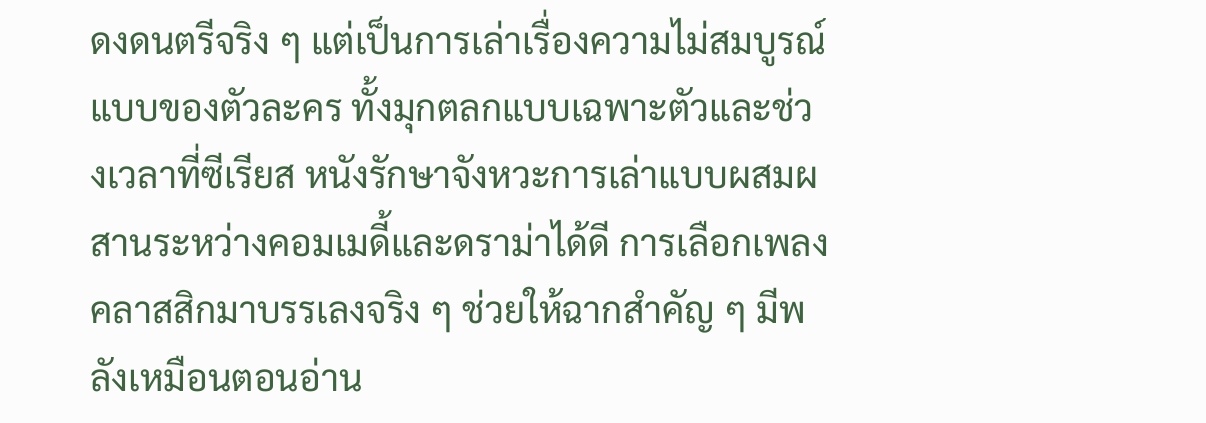ดงดนตรีจริง ๆ แต่เป็นการเล่าเรื่องความไม่สมบูรณ์แบบของตัวละคร ทั้งมุกตลกแบบเฉพาะตัวและช่วงเวลาที่ซีเรียส หนังรักษาจังหวะการเล่าแบบผสมผสานระหว่างคอมเมดี้และดราม่าได้ดี การเลือกเพลงคลาสสิกมาบรรเลงจริง ๆ ช่วยให้ฉากสำคัญ ๆ มีพลังเหมือนตอนอ่าน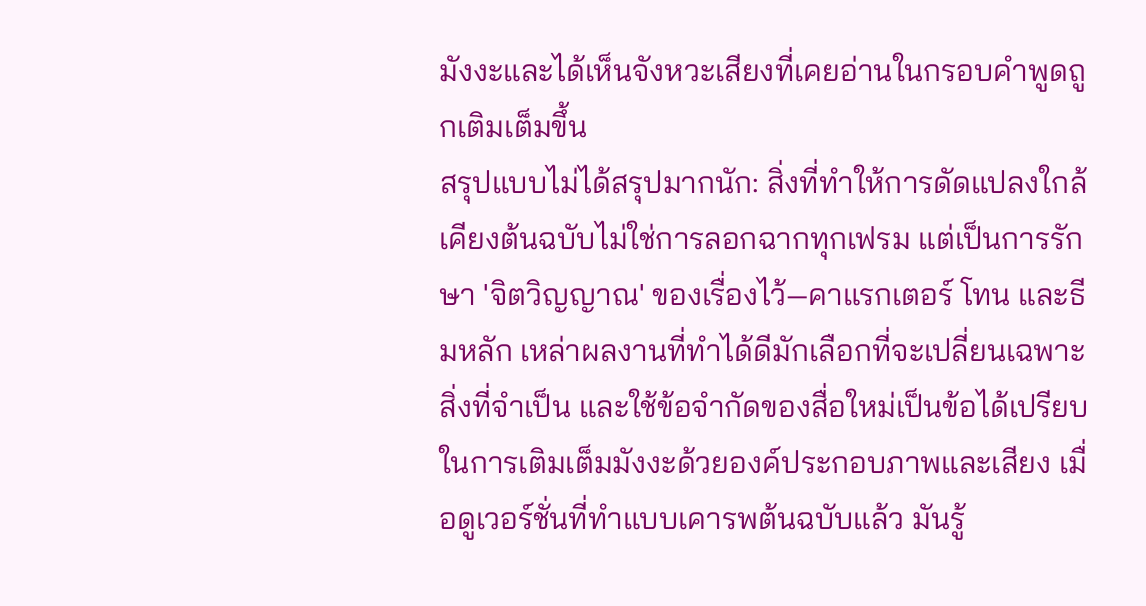มังงะและได้เห็นจังหวะเสียงที่เคยอ่านในกรอบคำพูดถูกเติมเต็มขึ้น
สรุปแบบไม่ได้สรุปมากนัก: สิ่งที่ทำให้การดัดแปลงใกล้เคียงต้นฉบับไม่ใช่การลอกฉากทุกเฟรม แต่เป็นการรักษา 'จิตวิญญาณ' ของเรื่องไว้—คาแรกเตอร์ โทน และธีมหลัก เหล่าผลงานที่ทำได้ดีมักเลือกที่จะเปลี่ยนเฉพาะสิ่งที่จำเป็น และใช้ข้อจำกัดของสื่อใหม่เป็นข้อได้เปรียบในการเติมเต็มมังงะด้วยองค์ประกอบภาพและเสียง เมื่อดูเวอร์ชั่นที่ทำแบบเคารพต้นฉบับแล้ว มันรู้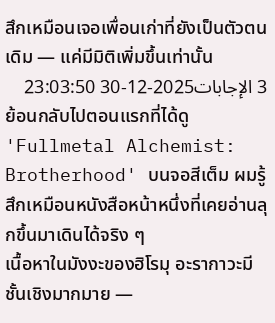สึกเหมือนเจอเพื่อนเก่าที่ยังเป็นตัวตนเดิม — แค่มีมิติเพิ่มขึ้นเท่านั้น
3 الإجابات2025-12-30 23:03:50
ย้อนกลับไปตอนแรกที่ได้ดู 'Fullmetal Alchemist: Brotherhood' บนจอสีเต็ม ผมรู้สึกเหมือนหนังสือหน้าหนึ่งที่เคยอ่านลุกขึ้นมาเดินได้จริง ๆ
เนื้อหาในมังงะของฮิโรมุ อะรากาวะมีชั้นเชิงมากมาย —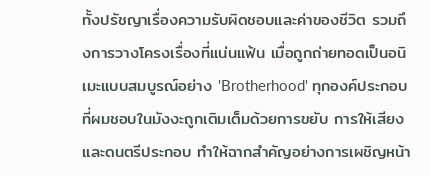ทั้งปรัชญาเรื่องความรับผิดชอบและค่าของชีวิต รวมถึงการวางโครงเรื่องที่แน่นแฟ้น เมื่อถูกถ่ายทอดเป็นอนิเมะแบบสมบูรณ์อย่าง 'Brotherhood' ทุกองค์ประกอบที่ผมชอบในมังงะถูกเติมเต็มด้วยการขยับ การให้เสียง และดนตรีประกอบ ทำให้ฉากสำคัญอย่างการเผชิญหน้า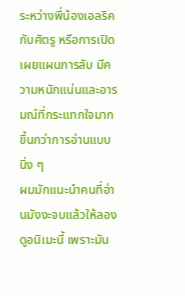ระหว่างพี่น้องเอลริคกับศัตรู หรือการเปิดเผยแผนการลับ มีความหนักแน่นและอารมณ์ที่กระแทกใจมากขึ้นกว่าการอ่านแบบนิ่ง ๆ
ผมมักแนะนำคนที่อ่านมังงะจบแล้วให้ลองดูอนิเมะนี้ เพราะมัน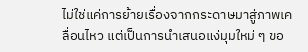ไม่ใช่แค่การย้ายเรื่องจากกระดาษมาสู่ภาพเคลื่อนไหว แต่เป็นการนำเสนอแง่มุมใหม่ ๆ ขอ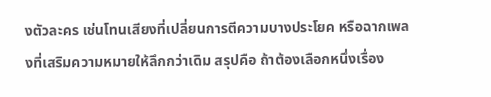งตัวละคร เช่นโทนเสียงที่เปลี่ยนการตีความบางประโยค หรือฉากเพลงที่เสริมความหมายให้ลึกกว่าเดิม สรุปคือ ถ้าต้องเลือกหนึ่งเรื่อง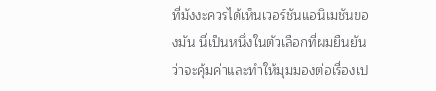ที่มังงะควรได้เห็นเวอร์ชันแอนิเมชันของมัน นี่เป็นหนึ่งในตัวเลือกที่ผมยืนยันว่าจะคุ้มค่าและทำให้มุมมองต่อเรื่องเป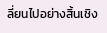ลี่ยนไปอย่างสิ้นเชิง